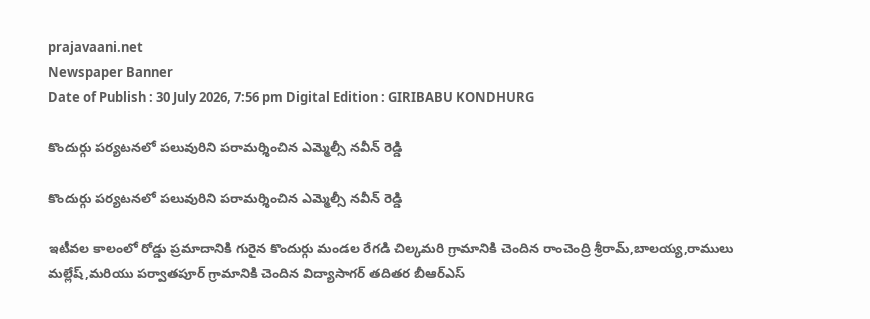prajavaani.net
Newspaper Banner
Date of Publish : 30 July 2026, 7:56 pm Digital Edition : GIRIBABU KONDHURG

కొందుర్గు పర్యటనలో పలువురిని పరామర్శించిన ఎమ్మెల్సీ నవీన్ రెడ్డి

కొందుర్గు పర్యటనలో పలువురిని పరామర్శించిన ఎమ్మెల్సీ నవీన్ రెడ్డి

ఇటీవల కాలంలో రోడ్డు ప్రమాదానికి గురైన కొందుర్గు మండల రేగడి చిల్కమరి గ్రామానికి చెందిన రాంచెంద్రి శ్రీరామ్‌,బాలయ్య,రాములు మల్లేష్,మరియు పర్వాతపూర్ గ్రామానికి చెందిన విద్యాసాగర్ తదితర బీఆర్ఎస్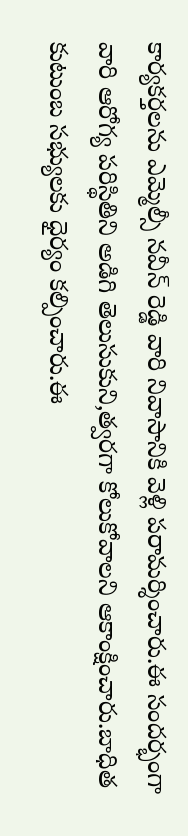కార్యకర్తలను ఎమ్మెల్సీ నవీన్ రెడ్డి వారి నివాసానికి వెళ్లి పరామర్శించారు.ఈ సందర్భంగా వారి ఆరోగ్య పరిస్థితిని అడిగి తెలుసుకుని,త్వరగా కోలుకోవాలని ఆకాంక్షించారు.బాధిత కుటుంబ సభ్యులకు ధైర్యం కల్పించారు.ఈ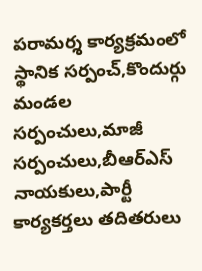పరామర్శ కార్యక్రమంలో స్థానిక సర్పంచ్,కొందుర్గు మండల సర్పంచులు,మాజీ సర్పంచులు,బీఆర్ఎస్ నాయకులు,పార్టీ కార్యకర్తలు తదితరులు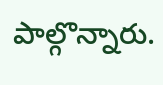పాల్గొన్నారు.